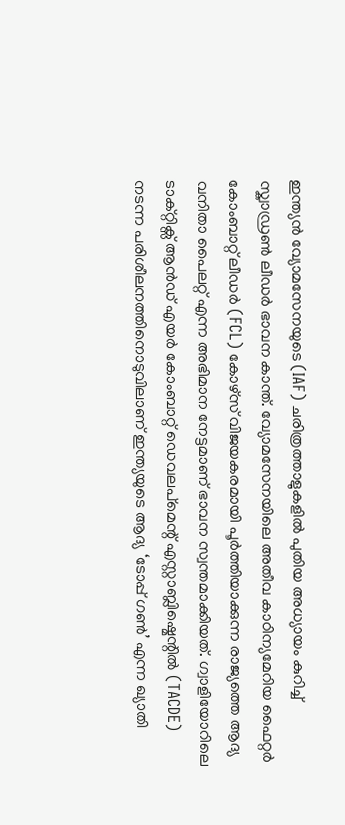ഇന്ത്യൻ വ്യോമസേനയുടെ (IAF) ചരിത്രത്താളുകളിൽ പുതിയ അധ്യായം കുറിച്ച് സ്ക്വാഡ്രൺ ലീഡർ ഭാവന കാന്ത്. വ്യോമസേനയിലെ അതീവ കാഠിന്യമേറിയ ഫൈറ്റർ കോംബാറ്റ് ലീഡർ (FCL) കോഴ്സ് വിജയകരമായി പൂർത്തിയാക്കുന്ന രാജ്യത്തെ ആദ്യ വനിതാ പൈലറ്റ് എന്ന അഭിമാന നേട്ടമാണ് ഭാവന സ്വന്തമാക്കിയത്. ഗ്വാളിയോറിലെ ടാക്റ്റിക്സ് ആൻഡ് എയർ കോംബാറ്റ് ഡെവലപ്മെന്റ് എസ്റ്റാബ്ലിഷ്മെന്റിൽ (TACDE) നടന്ന പരിശീലനത്തിനൊടുവിലാണ് ഇന്ത്യയുടെ ആദ്യ ‘ടോപ്പ് ഗൺ’ എന്ന ഖ്യാതി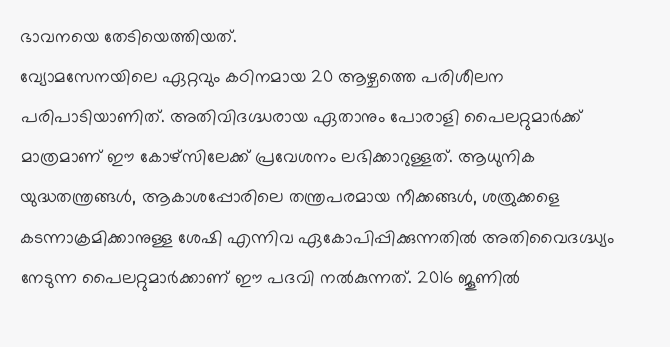ഭാവനയെ തേടിയെത്തിയത്.
വ്യോമസേനയിലെ ഏറ്റവും കഠിനമായ 20 ആഴ്ചത്തെ പരിശീലന പരിപാടിയാണിത്. അതിവിദഗ്ദ്ധരായ ഏതാനും പോരാളി പൈലറ്റുമാർക്ക് മാത്രമാണ് ഈ കോഴ്സിലേക്ക് പ്രവേശനം ലഭിക്കാറുള്ളത്. ആധുനിക യുദ്ധതന്ത്രങ്ങൾ, ആകാശപ്പോരിലെ തന്ത്രപരമായ നീക്കങ്ങൾ, ശത്രുക്കളെ കടന്നാക്രമിക്കാനുള്ള ശേഷി എന്നിവ ഏകോപിപ്പിക്കുന്നതിൽ അതിവൈദഗ്ദ്ധ്യം നേടുന്ന പൈലറ്റുമാർക്കാണ് ഈ പദവി നൽകുന്നത്. 2016 ജൂണിൽ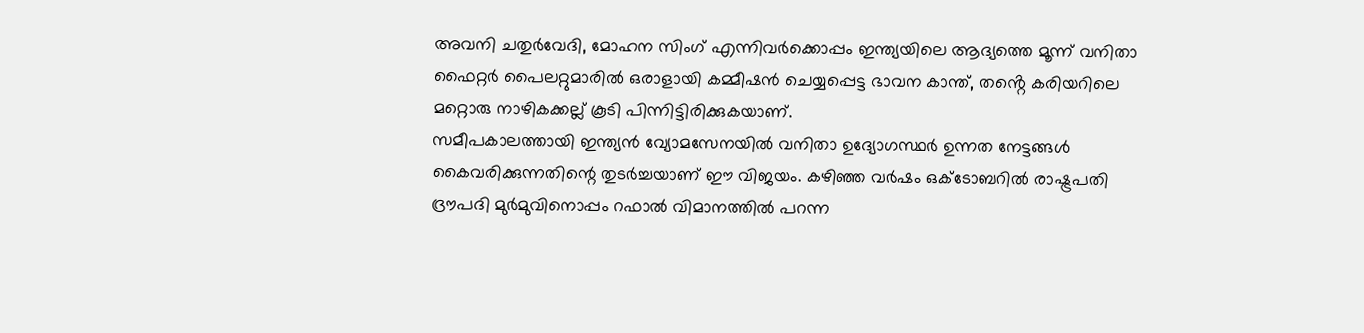അവനി ചതുർവേദി, മോഹന സിംഗ് എന്നിവർക്കൊപ്പം ഇന്ത്യയിലെ ആദ്യത്തെ മൂന്ന് വനിതാ ഫൈറ്റർ പൈലറ്റുമാരിൽ ഒരാളായി കമ്മീഷൻ ചെയ്യപ്പെട്ട ഭാവന കാന്ത്, തൻ്റെ കരിയറിലെ മറ്റൊരു നാഴികക്കല്ല് കൂടി പിന്നിട്ടിരിക്കുകയാണ്.
സമീപകാലത്തായി ഇന്ത്യൻ വ്യോമസേനയിൽ വനിതാ ഉദ്യോഗസ്ഥർ ഉന്നത നേട്ടങ്ങൾ കൈവരിക്കുന്നതിന്റെ തുടർച്ചയാണ് ഈ വിജയം. കഴിഞ്ഞ വർഷം ഒക്ടോബറിൽ രാഷ്ട്രപതി ദ്രൗപദി മുർമുവിനൊപ്പം റഫാൽ വിമാനത്തിൽ പറന്ന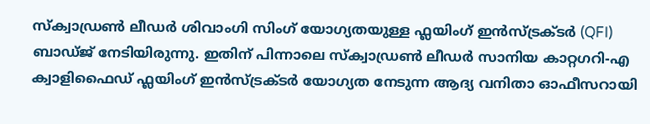സ്ക്വാഡ്രൺ ലീഡർ ശിവാംഗി സിംഗ് യോഗ്യതയുള്ള ഫ്ലയിംഗ് ഇൻസ്ട്രക്ടർ (QFI) ബാഡ്ജ് നേടിയിരുന്നു. ഇതിന് പിന്നാലെ സ്ക്വാഡ്രൺ ലീഡർ സാനിയ കാറ്റഗറി-എ ക്വാളിഫൈഡ് ഫ്ലയിംഗ് ഇൻസ്ട്രക്ടർ യോഗ്യത നേടുന്ന ആദ്യ വനിതാ ഓഫീസറായി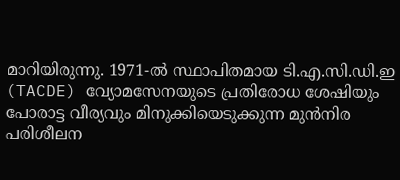മാറിയിരുന്നു. 1971-ൽ സ്ഥാപിതമായ ടി.എ.സി.ഡി.ഇ (TACDE) വ്യോമസേനയുടെ പ്രതിരോധ ശേഷിയും പോരാട്ട വീര്യവും മിനുക്കിയെടുക്കുന്ന മുൻനിര പരിശീലന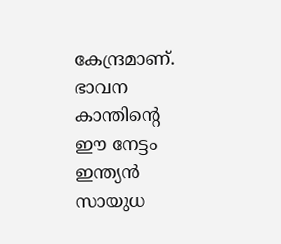കേന്ദ്രമാണ്. ഭാവന കാന്തിന്റെ ഈ നേട്ടം ഇന്ത്യൻ സായുധ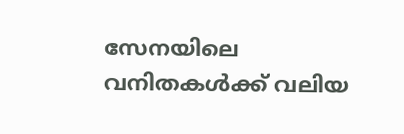സേനയിലെ വനിതകൾക്ക് വലിയ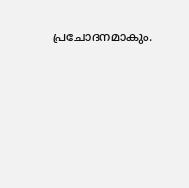പ്രചോദനമാകും.